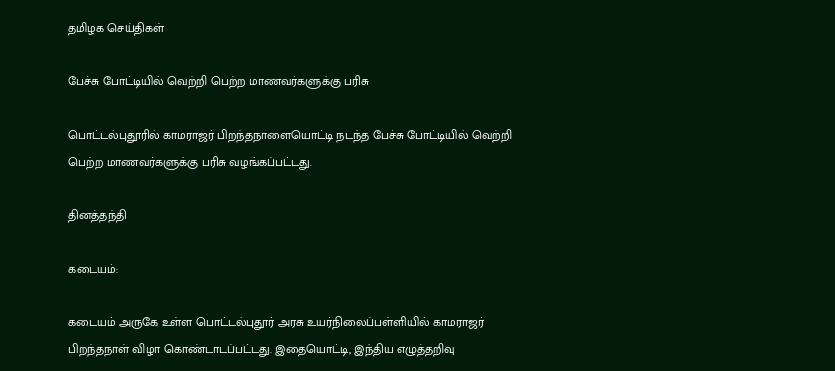தமிழக செய்திகள்

பேச்சு போட்டியில் வெற்றி பெற்ற மாணவர்களுக்கு பரிசு

பொட்டல்புதூரில் காமராஜர் பிறந்தநாளையொட்டி நடந்த பேச்சு போட்டியில் வெற்றி பெற்ற மாணவர்களுக்கு பரிசு வழங்கப்பட்டது.

தினத்தந்தி

கடையம்:

கடையம் அருகே உள்ள பொட்டல்புதூர் அரசு உயர்நிலைப்பள்ளியில் காமராஜர் பிறந்தநாள் விழா கொண்டாடப்பட்டது. இதையொட்டி, இந்திய எழுத்தறிவு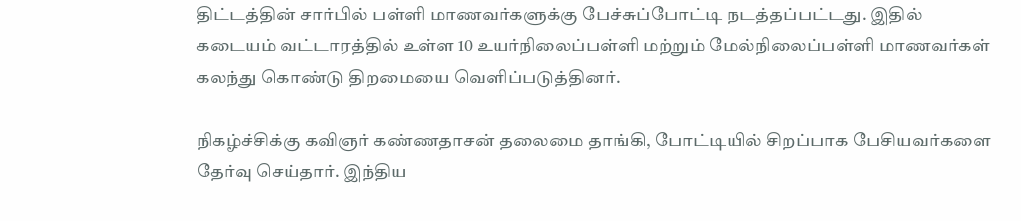திட்டத்தின் சார்பில் பள்ளி மாணவர்களுக்கு பேச்சுப்போட்டி நடத்தப்பட்டது. இதில் கடையம் வட்டாரத்தில் உள்ள 10 உயர்நிலைப்பள்ளி மற்றும் மேல்நிலைப்பள்ளி மாணவர்கள் கலந்து கொண்டு திறமையை வெளிப்படுத்தினர்.

நிகழ்ச்சிக்கு கவிஞர் கண்ணதாசன் தலைமை தாங்கி, போட்டியில் சிறப்பாக பேசியவர்களை தேர்வு செய்தார். இந்திய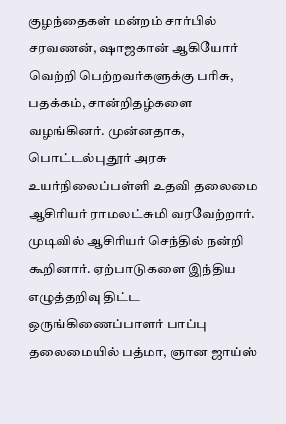குழந்தைகள் மன்றம் சார்பில் சரவணன், ஷாஜகான் ஆகியோர் வெற்றி பெற்றவர்களுக்கு பரிசு, பதக்கம், சான்றிதழ்களை வழங்கினர். முன்னதாக, பொட்டல்புதூர் அரசு உயர்நிலைப்பள்ளி உதவி தலைமை ஆசிரியர் ராமலட்சுமி வரவேற்றார். முடிவில் ஆசிரியர் செந்தில் நன்றி கூறினார். ஏற்பாடுகளை இந்திய எழுத்தறிவு திட்ட ஒருங்கிணைப்பாளர் பாப்பு தலைமையில் பத்மா, ஞான ஜாய்ஸ்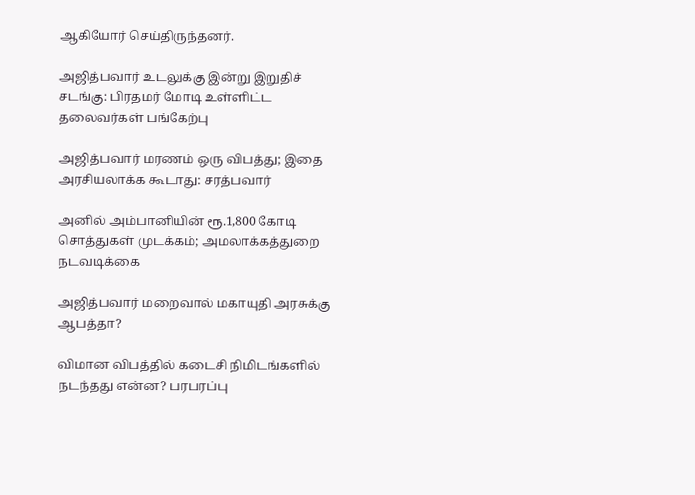ஆகியோர் செய்திருந்தனர்.

அஜித்பவார் உடலுக்கு இன்று இறுதிச் சடங்கு: பிரதமர் மோடி உள்ளிட்ட தலைவர்கள் பங்கேற்பு

அஜித்பவார் மரணம் ஒரு விபத்து; இதை அரசியலாக்க கூடாது: சரத்பவார்

அனில் அம்பானியின் ரூ.1,800 கோடி சொத்துகள் முடக்கம்; அமலாக்கத்துறை நடவடிக்கை

அஜித்பவார் மறைவால் மகாயுதி அரசுக்கு ஆபத்தா?

விமான விபத்தில் கடைசி நிமிடங்களில் நடந்தது என்ன? பரபரப்பு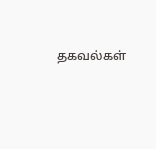தகவல்கள்